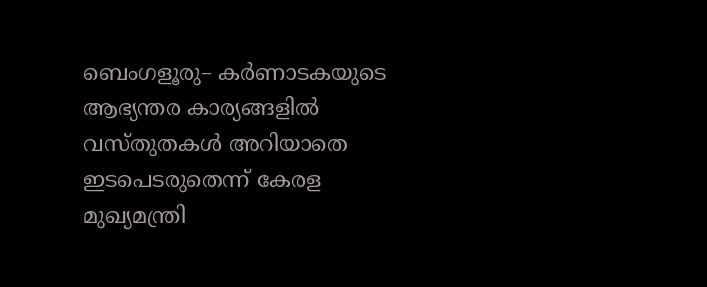ബെംഗളൂരു– കർണാടകയുടെ ആഭ്യന്തര കാര്യങ്ങളിൽ വസ്തുതകൾ അറിയാതെ ഇടപെടരുതെന്ന് കേരള മുഖ്യമന്ത്രി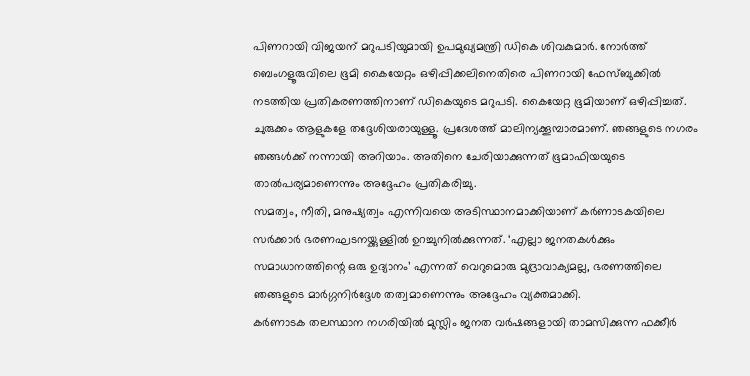പിണറായി വിജയന് മറുപടിയുമായി ഉപമുഖ്യമന്ത്രി ഡികെ ശിവകുമാർ. നോർത്ത് ബെംഗളൂരുവിലെ ഭൂമി കൈയേറ്റം ഒഴിപ്പിക്കലിനെതിരെ പിണറായി ഫേസ്ബുക്കിൽ നടത്തിയ പ്രതികരണത്തിനാണ് ഡികെയുടെ മറുപടി. കൈയേറ്റ ഭൂമിയാണ് ഒഴിപ്പിച്ചത്. ചുരുക്കം ആളുകളേ തദ്ദേശിയരായുള്ളൂ. പ്രദേശത്ത് മാലിന്യക്കൂമ്പാരമാണ്. ഞങ്ങളുടെ നഗരം ഞങ്ങൾക്ക് നന്നായി അറിയാം. അതിനെ ചേരിയാക്കുന്നത് ഭൂമാഫിയയുടെ താൽപര്യമാണെന്നും അദ്ദേഹം പ്രതികരിച്ചു.
സമത്വം, നീതി, മനുഷ്യത്വം എന്നിവയെ അടിസ്ഥാനമാക്കിയാണ് കർണാടകയിലെ സർക്കാർ ഭരണഘടനയ്ക്കുള്ളിൽ ഉറച്ചുനിൽക്കുന്നത്. ‘എല്ലാ ജനതകൾക്കും സമാധാനത്തിന്റെ ഒരു ഉദ്യാനം’ എന്നത് വെറുമൊരു മുദ്രാവാക്യമല്ല, ഭരണത്തിലെ ഞങ്ങളുടെ മാർഗ്ഗനിർദ്ദേശ തത്വമാണെന്നും അദ്ദേഹം വ്യക്തമാക്കി.
കർണാടക തലസ്ഥാന നഗരിയിൽ മുസ്ലിം ജനത വർഷങ്ങളായി താമസിക്കുന്ന ഫക്കീർ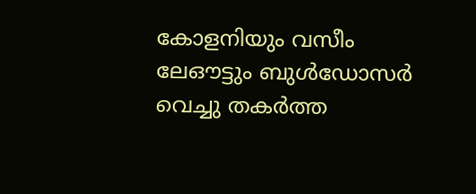കോളനിയും വസീം ലേഔട്ടും ബുൾഡോസർ വെച്ചു തകർത്ത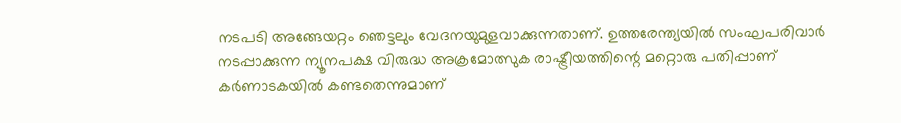നടപടി അങ്ങേയറ്റം ഞെട്ടലും വേദനയുമുളവാക്കുന്നതാണ്. ഉത്തരേന്ത്യയിൽ സംഘപരിവാർ നടപ്പാക്കുന്ന ന്യൂനപക്ഷ വിരുദ്ധ അക്രമോത്സുക രാഷ്ട്രീയത്തിന്റെ മറ്റൊരു പതിപ്പാണ് കർണാടകയിൽ കണ്ടതെന്നുമാണ്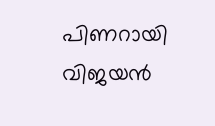പിണറായി വിജയൻ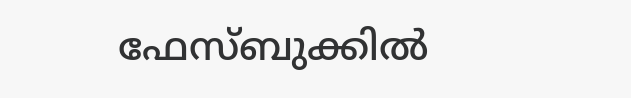ഫേസ്ബുക്കിൽ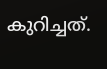കുറിച്ചത്.